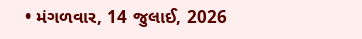• મંગળવાર, 14 જુલાઈ, 2026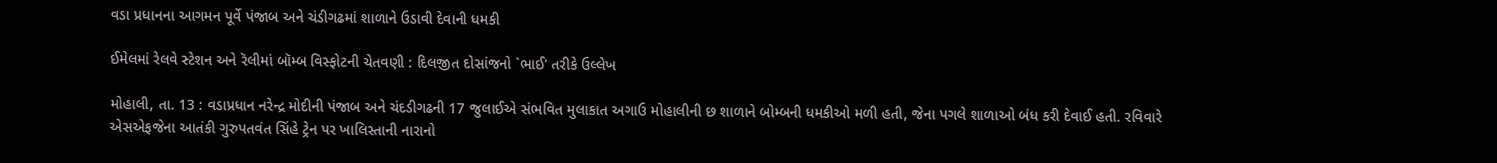વડા પ્રધાનના આગમન પૂર્વે પંજાબ અને ચંડીગઢમાં શાળાને ઉડાવી દેવાની ધમકી

ઈમેલમાં રેલવે સ્ટેશન અને રૅલીમાં બૉમ્બ વિસ્ફોટની ચેતવણી : દિલજીત દોસાંજનો `ભાઈ' તરીકે ઉલ્લેખ

મોહાલી, તા. 13 : વડાપ્રધાન નરેન્દ્ર મોદીની પંજાબ અને ચંદડીગઢની 17 જુલાઈએ સંભવિત મુલાકાત અગાઉ મોહાલીની છ શાળાને બોમ્બની ધમકીઓ મળી હતી, જેના પગલે શાળાઓ બંધ કરી દેવાઈ હતી. રવિવારે એસએફજેના આતંકી ગુરુપતવંત સિંહે ટ્રેન પર ખાલિસ્તાની નારાનો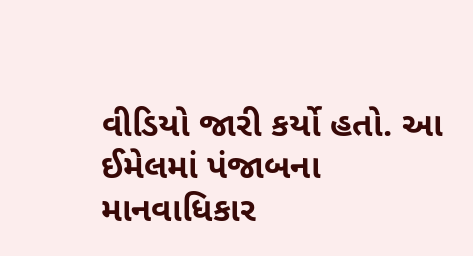વીડિયો જારી કર્યો હતો. આ ઈમેલમાં પંજાબના માનવાધિકાર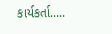કાર્યકર્તા.....